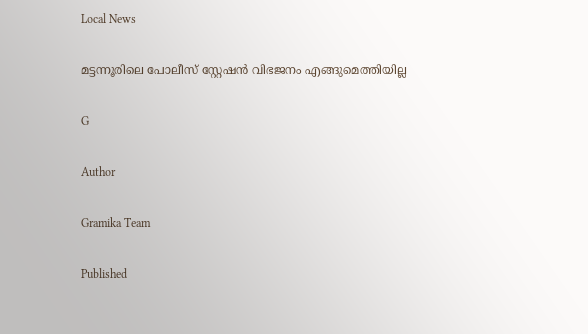Local News

മട്ടന്നൂരിലെ പോലീസ് സ്റ്റേഷന്‍ വിഭജനം എങ്ങുമെത്തിയില്ല

G

Author

Gramika Team

Published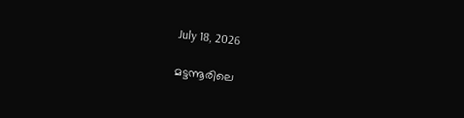July 18, 2026

മട്ടന്നൂരിലെ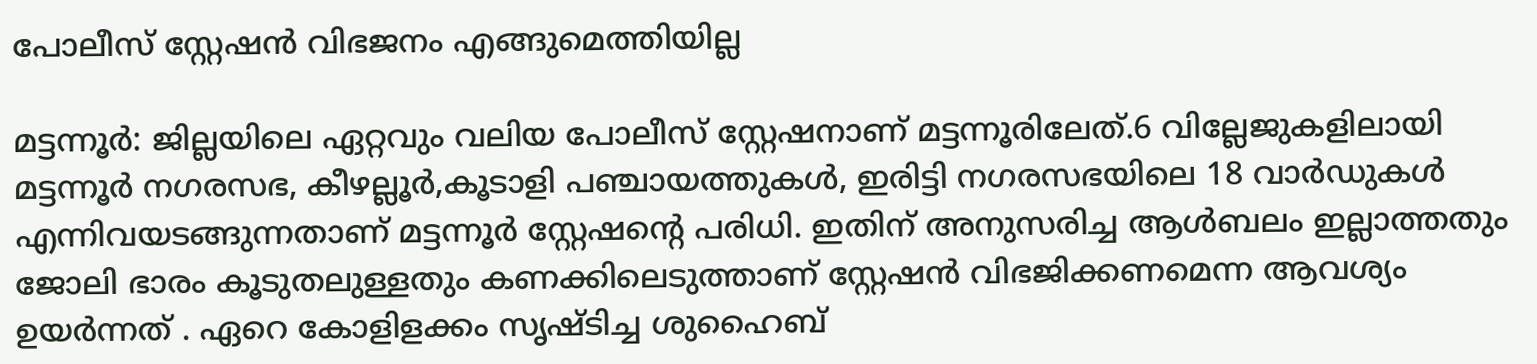പോലീസ് സ്റ്റേഷന്‍ വിഭജനം എങ്ങുമെത്തിയില്ല

മട്ടന്നൂര്‍: ജില്ലയിലെ ഏറ്റവും വലിയ പോലീസ് സ്റ്റേഷനാണ് മട്ടന്നൂരിലേത്.6 വില്ലേജുകളിലായി മട്ടന്നൂര്‍ നഗരസഭ, കീഴല്ലൂര്‍,കൂടാളി പഞ്ചായത്തുകള്‍, ഇരിട്ടി നഗരസഭയിലെ 18 വാര്‍ഡുകള്‍ എന്നിവയടങ്ങുന്നതാണ് മട്ടന്നൂര്‍ സ്റ്റേഷന്‍റെ പരിധി. ഇതിന് അനുസരിച്ച ആള്‍ബലം ഇല്ലാത്തതും ജോലി ഭാരം കൂടുതലുള്ളതും കണക്കിലെടുത്താണ് സ്റ്റേഷന്‍ വിഭജിക്കണമെന്ന ആവശ്യം ഉയര്‍ന്നത് . ഏറെ കോളിളക്കം സൃഷ്ടിച്ച ശുഹൈബ്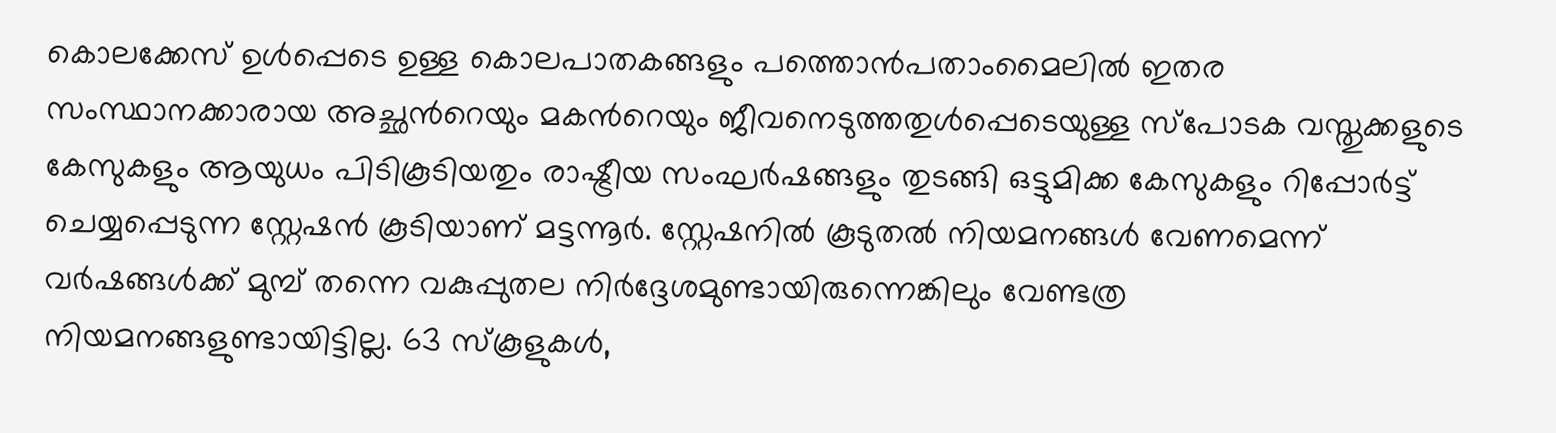കൊലക്കേസ് ഉള്‍പ്പെടെ ഉള്ള കൊലപാതകങ്ങളും പത്തൊന്‍പതാംമൈലില്‍ ഇതര സംസ്ഥാനക്കാരായ അച്ഛന്‍റെയും മകന്‍റെയും ജീവനെടുത്തതുള്‍പ്പെടെയുള്ള സ്പോടക വസ്തുക്കളുടെ കേസുകളും ആയുധം പിടികൂടിയതും രാഷ്ട്രീയ സംഘര്‍ഷങ്ങളും തുടങ്ങി ഒട്ടുമിക്ക കേസുകളും റിപ്പോര്‍ട്ട് ചെയ്യപ്പെടുന്ന സ്റ്റേഷന്‍ കൂടിയാണ് മട്ടന്നൂര്‍. സ്റ്റേഷനില്‍ കൂടുതല്‍ നിയമനങ്ങള്‍ വേണമെന്ന് വര്‍ഷങ്ങള്‍ക്ക് മുമ്പ് തന്നെ വകുപ്പുതല നിര്‍ദ്ദേശമുണ്ടായിരുന്നെങ്കിലും വേണ്ടത്ര നിയമനങ്ങളുണ്ടായിട്ടില്ല. 63 സ്കൂളുകള്‍,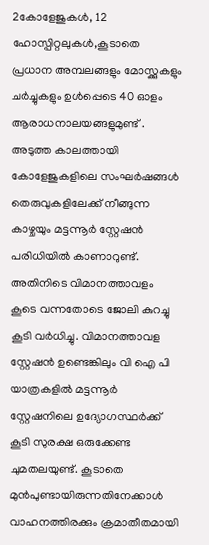2കോളേജുകള്‍, 12 ഹോസ്പിറ്റലുകള്‍,കൂടാതെ പ്രധാന അമ്പലങ്ങളും മോസ്ക്കുകളും ചര്‍ച്ചുകളും ഉള്‍പ്പെടെ 40 ഓളം ആരാധനാലയങ്ങളുമുണ്ട് . അടുത്ത കാലത്തായി കോളേജുകളിലെ സംഘര്‍ഷങ്ങള്‍ തെരുവുകളിലേക്ക് നീങ്ങുന്ന കാഴ്ചയും മട്ടന്നൂര്‍ സ്റ്റേഷന്‍ പരിധിയില്‍ കാണാറുണ്ട്. അതിനിടെ വിമാനത്താവളം കൂടെ വന്നതോടെ ജോലി കുറച്ചു കൂടി വര്‍ധിച്ചു. വിമാനത്താവള സ്റ്റേഷന്‍ ഉണ്ടെങ്കിലും വി ഐ പി യാത്രകളില്‍ മട്ടന്നൂര്‍ സ്റ്റേഷനിലെ ഉദ്യോഗസ്ഥര്‍ക്ക് കൂടി സുരക്ഷ ഒരുക്കേണ്ട ചുമതലയുണ്ട്. കൂടാതെ മുന്‍പുണ്ടായിരുന്നതിനേക്കാള്‍ വാഹനത്തിരക്കും ക്രമാതീതമായി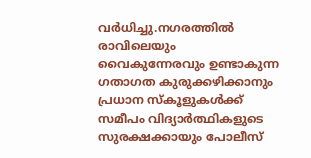വര്‍ധിച്ചു.നഗരത്തില്‍ രാവിലെയും വൈകുന്നേരവും ഉണ്ടാകുന്ന ഗതാഗത കുരുക്കഴിക്കാനും പ്രധാന സ്കൂളുകള്‍ക്ക് സമീപം വിദ്യാര്‍ത്ഥികളുടെ സുരക്ഷക്കായും പോലീസ്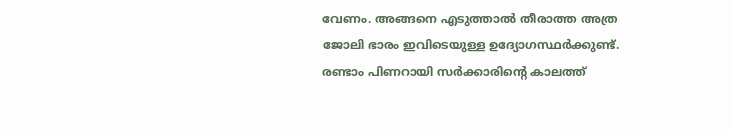വേണം. അങ്ങനെ എടുത്താല്‍ തീരാത്ത അത്ര ജോലി ഭാരം ഇവിടെയുള്ള ഉദ്യോഗസ്ഥര്‍ക്കുണ്ട്. രണ്ടാം പിണറായി സര്‍ക്കാരിന്‍റെ കാലത്ത്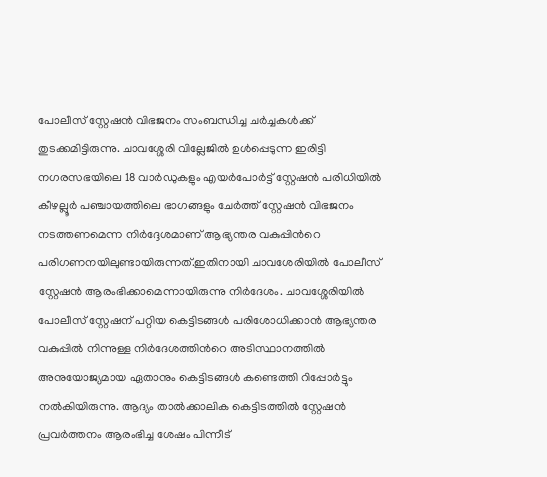പോലീസ് സ്റ്റേഷന്‍ വിഭജനം സംബന്ധിച്ച ചര്‍ച്ചകള്‍ക്ക് തുടക്കമിട്ടിരുന്നു. ചാവശ്ശേരി വില്ലേജില്‍ ഉള്‍പ്പെടുന്ന ഇരിട്ടി നഗരസഭയിലെ 18 വാര്‍ഡുകളും എയര്‍പോര്‍ട്ട് സ്റ്റേഷന്‍ പരിധിയില്‍ കീഴല്ലൂര്‍ പഞ്ചായത്തിലെ ഭാഗങ്ങളും ചേര്‍ത്ത് സ്റ്റേഷന്‍ വിഭജനം നടത്തണമെന്ന നിര്‍ദ്ദേശമാണ് ആഭ്യന്തര വകുപ്പിന്‍റെ പരിഗണനയിലുണ്ടായിരുന്നത്.ഇതിനായി ചാവശേരിയില്‍ പോലീസ് സ്റ്റേഷന്‍ ആരംഭിക്കാമെന്നായിരുന്നു നിര്‍ദേശം. ചാവശ്ശേരിയില്‍ പോലീസ് സ്റ്റേഷന് പറ്റിയ കെട്ടിടങ്ങള്‍ പരിശോധിക്കാന്‍ ആഭ്യന്തര വകുപ്പില്‍ നിന്നുള്ള നിര്‍ദേശത്തിന്‍റെ അടിസ്ഥാനത്തില്‍ അനുയോജ്യമായ ഏതാനും കെട്ടിടങ്ങള്‍ കണ്ടെത്തി റിപ്പോര്‍ട്ടും നല്‍കിയിരുന്നു. ആദ്യം താല്‍ക്കാലിക കെട്ടിടത്തില്‍ സ്റ്റേഷന്‍ പ്രവര്‍ത്തനം ആരംഭിച്ച ശേഷം പിന്നീട്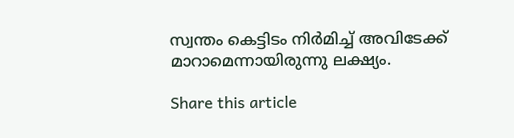സ്വന്തം കെട്ടിടം നിര്‍മിച്ച് അവിടേക്ക് മാറാമെന്നായിരുന്നു ലക്ഷ്യം.

Share this article